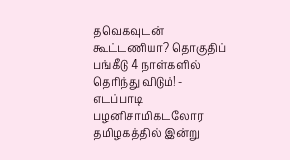தவெகவுடன் கூட்டணியா? தொகுதிப் பங்கீடு 4 நாள்களில் தெரிந்து விடும்! - எடப்பாடி பழனிசாமிகடலோர தமிழகத்தில் இன்று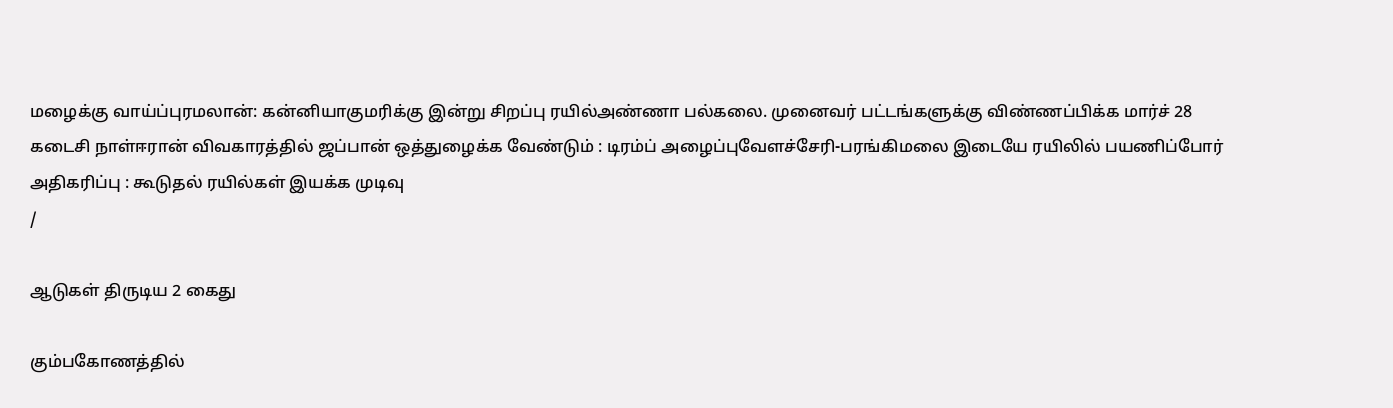மழைக்கு வாய்ப்புரமலான்: கன்னியாகுமரிக்கு இன்று சிறப்பு ரயில்அண்ணா பல்கலை. முனைவர் பட்டங்களுக்கு விண்ணப்பிக்க மார்ச் 28 கடைசி நாள்ஈரான் விவகாரத்தில் ஜப்பான் ஒத்துழைக்க வேண்டும் : டிரம்ப் அழைப்புவேளச்சேரி-பரங்கிமலை இடையே ரயிலில் பயணிப்போர் அதிகரிப்பு : கூடுதல் ரயில்கள் இயக்க முடிவு
/

ஆடுகள் திருடிய 2 கைது

கும்பகோணத்தில்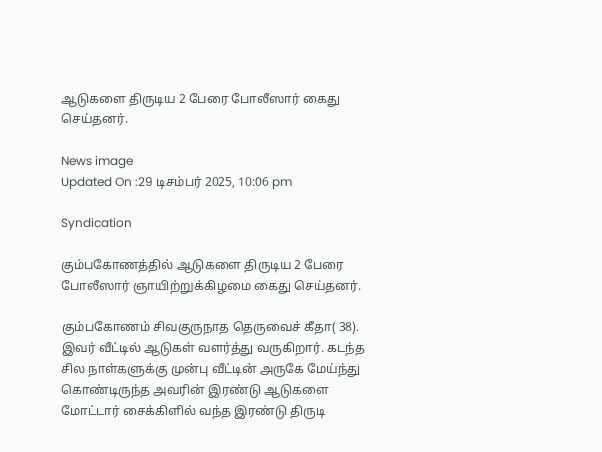ஆடுகளை திருடிய 2 பேரை போலீஸார் கைது செய்தனர்.

News image
Updated On :29 டிசம்பர் 2025, 10:06 pm

Syndication

கும்பகோணத்தில் ஆடுகளை திருடிய 2 பேரை போலீஸார் ஞாயிற்றுக்கிழமை கைது செய்தனர்.

கும்பகோணம் சிவகுருநாத தெருவைச் கீதா( 38). இவர் வீட்டில் ஆடுகள் வளர்த்து வருகிறார். கடந்த சில நாள்களுக்கு முன்பு வீட்டின் அருகே மேய்ந்து கொண்டிருந்த அவரின் இரண்டு ஆடுகளை மோட்டார் சைக்கிளில் வந்த இரண்டு திருடி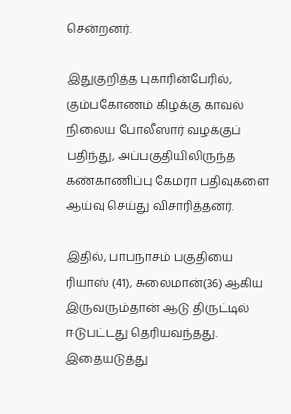சென்றனர்.

இதுகுறித்த புகாரின்பேரில், கும்பகோணம் கிழக்கு காவல் நிலைய போலீஸார் வழக்குப் பதிந்து, அப்பகுதியிலிருந்த கண்காணிப்பு கேமரா பதிவுகளை ஆய்வு செய்து விசாரித்தனர்.

இதில், பாபநாசம் பகுதியை ரியாஸ் (41), சுலைமான்(36) ஆகிய இருவரும்தான் ஆடு திருட்டில் ஈடுபட்டது தெரியவந்தது. இதையடுத்து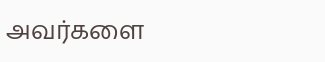அவர்களை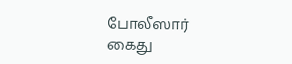போலீஸார் கைது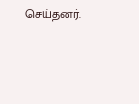செய்தனர்.